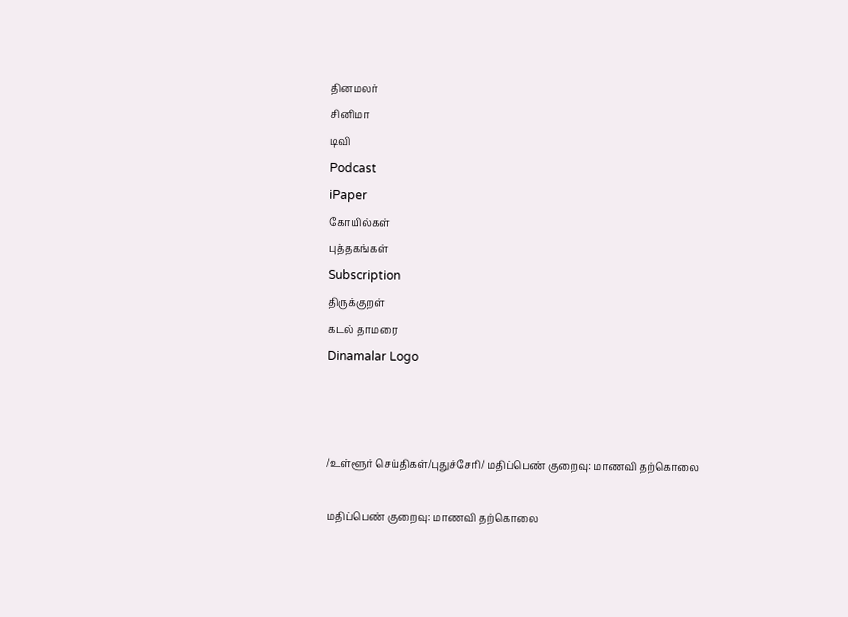தினமலர்
சினிமா
டிவி
Podcast
iPaper
கோயில்கள்
புத்தகங்கள்
Subscription
திருக்குறள்
கடல் தாமரை
Dinamalar Logo



/உள்ளூர் செய்திகள்/புதுச்சேரி/ மதிப்பெண் குறைவு: மாணவி தற்கொலை

மதிப்பெண் குறைவு: மாணவி தற்கொலை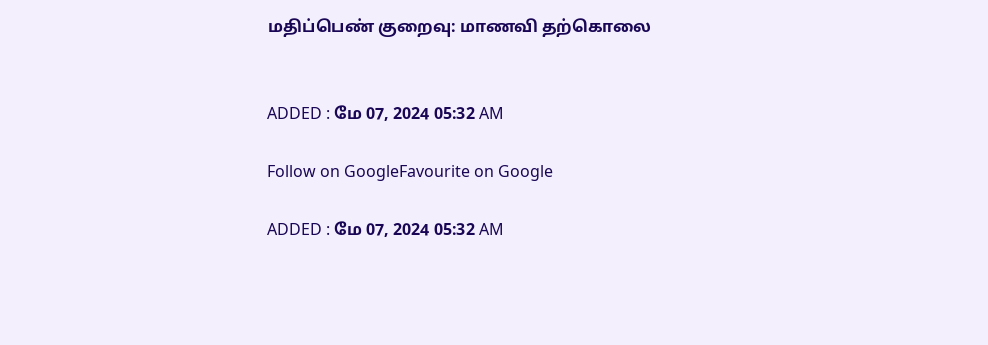மதிப்பெண் குறைவு: மாணவி தற்கொலை


ADDED : மே 07, 2024 05:32 AM

Follow on GoogleFavourite on Google

ADDED : மே 07, 2024 05:32 AM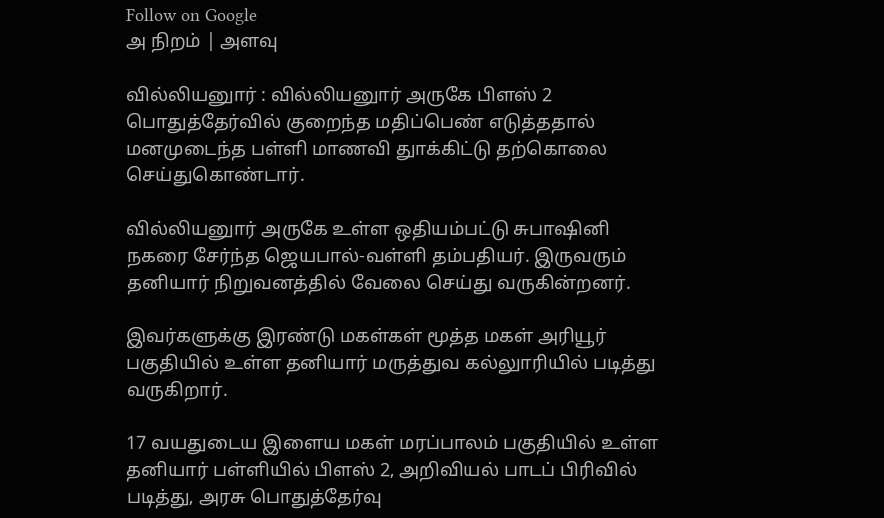Follow on Google
அ நிறம் | அளவு

வில்லியனுார் : வில்லியனுார் அருகே பிளஸ் 2 பொதுத்தேர்வில் குறைந்த மதிப்பெண் எடுத்ததால் மனமுடைந்த பள்ளி மாணவி துாக்கிட்டு தற்கொலை செய்துகொண்டார்.

வில்லியனுார் அருகே உள்ள ஒதியம்பட்டு சுபாஷினி நகரை சேர்ந்த ஜெயபால்-வள்ளி தம்பதியர். இருவரும் தனியார் நிறுவனத்தில் வேலை செய்து வருகின்றனர்.

இவர்களுக்கு இரண்டு மகள்கள் மூத்த மகள் அரியூர் பகுதியில் உள்ள தனியார் மருத்துவ கல்லுாரியில் படித்து வருகிறார்.

17 வயதுடைய இளைய மகள் மரப்பாலம் பகுதியில் உள்ள தனியார் பள்ளியில் பிளஸ் 2, அறிவியல் பாடப் பிரிவில் படித்து, அரசு பொதுத்தேர்வு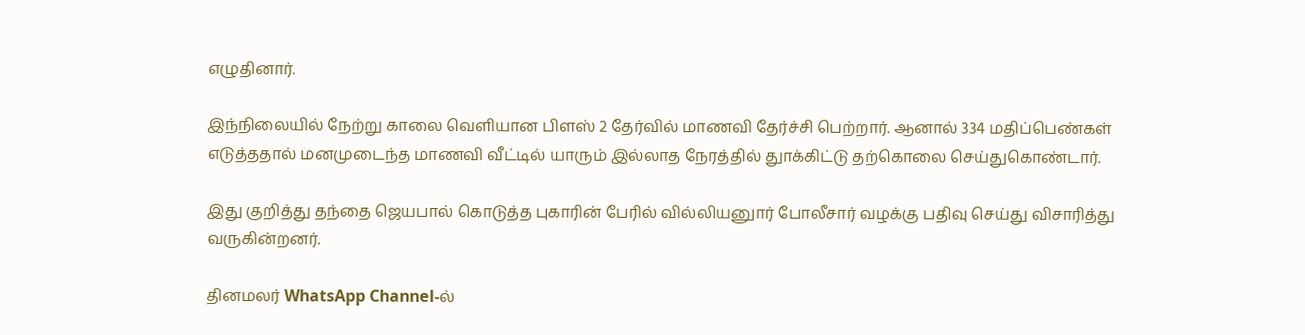எழுதினார்.

இந்நிலையில் நேற்று காலை வெளியான பிளஸ் 2 தேர்வில் மாணவி தேர்ச்சி பெற்றார். ஆனால் 334 மதிப்பெண்கள் எடுத்ததால் மனமுடைந்த மாணவி வீட்டில் யாரும் இல்லாத நேரத்தில் துாக்கிட்டு தற்கொலை செய்துகொண்டார்.

இது குறித்து தந்தை ஜெயபால் கொடுத்த புகாரின் பேரில் வில்லியனுார் போலீசார் வழக்கு பதிவு செய்து விசாரித்து வருகின்றனர்.

தினமலர் WhatsApp Channel-ல்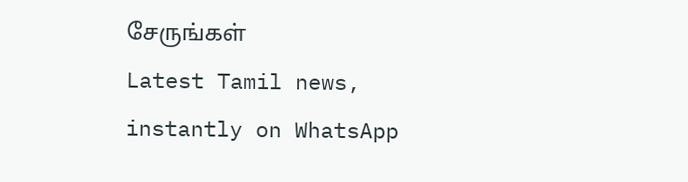சேருங்கள்
Latest Tamil news, instantly on WhatsApp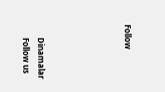Follow





      Dinamalar
      Follow us